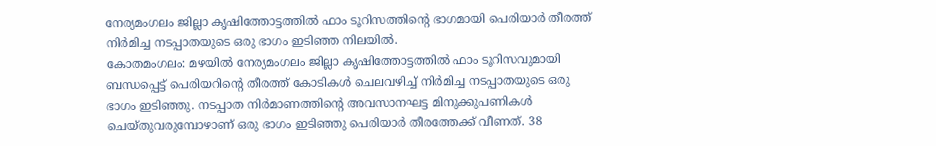നേര്യമംഗലം ജില്ലാ കൃഷിത്തോട്ടത്തിൽ ഫാം ടൂറിസത്തിന്റെ ഭാഗമായി പെരിയാർ തീരത്ത് നിർമിച്ച നടപ്പാതയുടെ ഒരു ഭാഗം ഇടിഞ്ഞ നിലയിൽ.
കോതമംഗലം: മഴയിൽ നേര്യമംഗലം ജില്ലാ കൃഷിത്തോട്ടത്തിൽ ഫാം ടൂറിസവുമായി ബന്ധപ്പെട്ട് പെരിയറിന്റെ തീരത്ത് കോടികൾ ചെലവഴിച്ച് നിർമിച്ച നടപ്പാതയുടെ ഒരു ഭാഗം ഇടിഞ്ഞു. നടപ്പാത നിർമാണത്തിന്റെ അവസാനഘട്ട മിനുക്കുപണികൾ ചെയ്തുവരുമ്പോഴാണ് ഒരു ഭാഗം ഇടിഞ്ഞു പെരിയാർ തീരത്തേക്ക് വീണത്. 38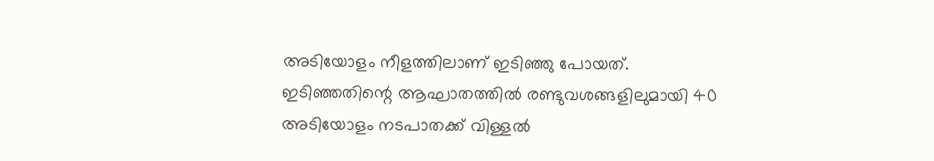അടിയോളം നീളത്തിലാണ് ഇടിഞ്ഞു പോയത്. ഇടിഞ്ഞതിന്റെ ആഘാതത്തിൽ രണ്ടുവശങ്ങളിലുമായി 40 അടിയോളം നടപാതക്ക് വിള്ളൽ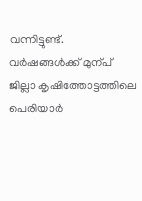വന്നിട്ടുണ്ട്.
വർഷങ്ങൾക്ക് മുന്പ് ജില്ലാ കൃഷിത്തോട്ടത്തിലെ പെരിയാർ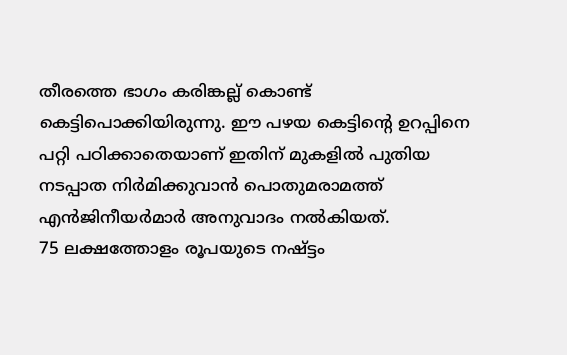തീരത്തെ ഭാഗം കരിങ്കല്ല് കൊണ്ട് കെട്ടിപൊക്കിയിരുന്നു. ഈ പഴയ കെട്ടിന്റെ ഉറപ്പിനെ പറ്റി പഠിക്കാതെയാണ് ഇതിന് മുകളിൽ പുതിയ നടപ്പാത നിർമിക്കുവാൻ പൊതുമരാമത്ത് എൻജിനീയർമാർ അനുവാദം നൽകിയത്.
75 ലക്ഷത്തോളം രൂപയുടെ നഷ്ട്ടം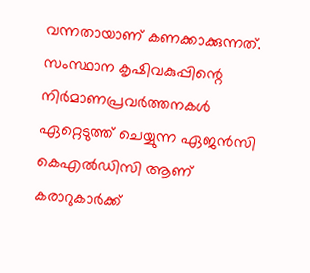വന്നതായാണ് കണക്കാക്കുന്നത്. സംസ്ഥാന കൃഷിവകുപ്പിന്റെ നിർമാണപ്രവർത്തനകൾ ഏറ്റെടുത്ത് ചെയ്യുന്ന ഏജൻസി കെഎൽഡിസി ആണ് കരാറുകാർക്ക്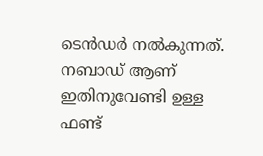ടെൻഡർ നൽകുന്നത്. നബാഡ് ആണ് ഇതിനുവേണ്ടി ഉള്ള ഫണ്ട്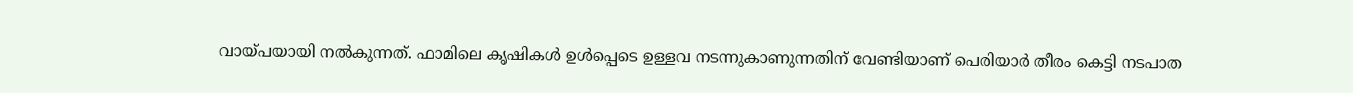വായ്പയായി നൽകുന്നത്. ഫാമിലെ കൃഷികൾ ഉൾപ്പെടെ ഉള്ളവ നടന്നുകാണുന്നതിന് വേണ്ടിയാണ് പെരിയാർ തീരം കെട്ടി നടപാത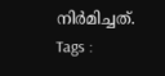നിർമിച്ചത്.
Tags :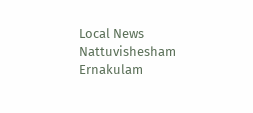Local News Nattuvishesham Ernakulam